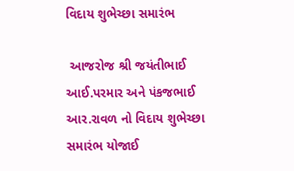વિદાય શુભેચ્છા સમારંભ

 આજરોજ શ્રી જયંતીભાઈ આઈ.પરમાર અને પંકજભાઈ આર.રાવળ નો વિદાય શુભેચ્છા સમારંભ યોજાઈ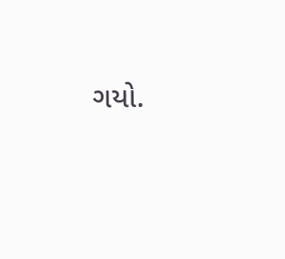ગયો.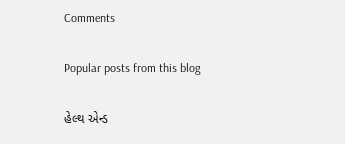Comments

Popular posts from this blog

હેલ્થ એન્ડ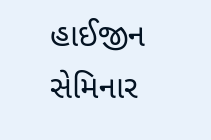હાઈજીન સેમિનાર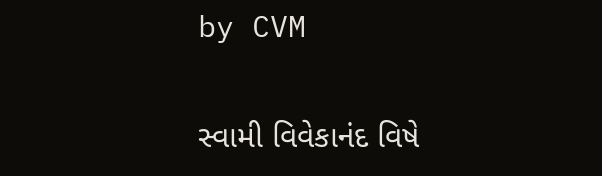by CVM

સ્વામી વિવેકાનંદ વિષે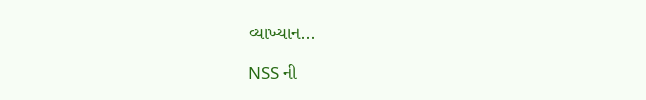વ્યાખ્યાન...

NSS ની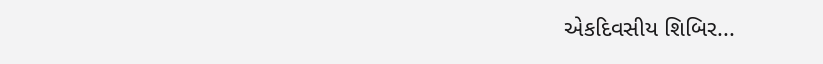એકદિવસીય શિબિર...